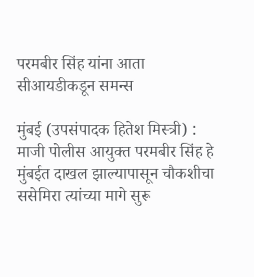परमबीर सिंह यांना आता सीआयडीकडून समन्स

मुंबई (उपसंपादक हितेश मिस्त्री) : माजी पोलीस आयुक्त परमबीर सिंह हे मुंबईत दाखल झाल्यापासून चौकशीचा ससेमिरा त्यांच्या मागे सुरू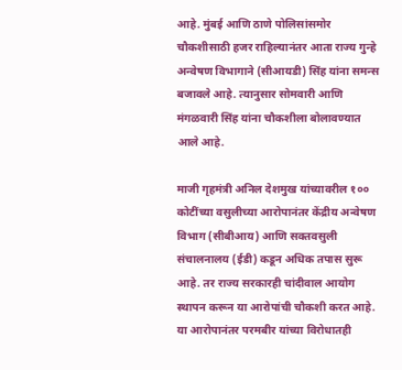आहे. मुंबई आणि ठाणे पोलिसांसमोर चौकशीसाठी हजर राहिल्यानंतर आता राज्य गुन्हे अन्वेषण विभागाने (सीआयडी) सिंह यांना समन्स बजावले आहे. त्यानुसार सोमवारी आणि मंगळवारी सिंह यांना चौकशीला बोलावण्यात आले आहे.

माजी गृहमंत्री अनिल देशमुख यांच्यावरील १०० कोटींच्या वसुलीच्या आरोपानंतर केंद्रीय अन्वेषण विभाग (सीबीआय) आणि सक्तवसुली संचालनालय (ईडी) कडून अधिक तपास सुरू आहे. तर राज्य सरकारही चांदीवाल आयोग स्थापन करून या आरोपांची चौकशी करत आहे. या आरोपानंतर परमबीर यांच्या विरोधातही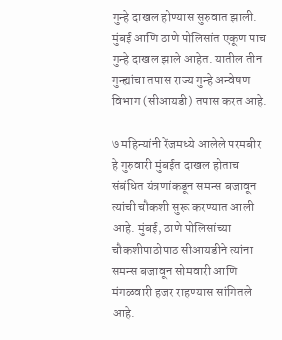गुन्हे दाखल होण्यास सुरुवात झाली. मुंबई आणि ठाणे पोलिसांत एकूण पाच गुन्हे दाखल झाले आहेत. यातील तीन गुन्ह्यांचा तपास राज्य गुन्हे अन्वेषण विभाग (सीआयडी) तपास करत आहे.

७ महिन्यांनी रेंजमध्ये आलेले परमबीर हे गुरुवारी मुंबईत दाखल होताच संबंधित यंत्रणांकडून समन्स बजावून त्यांची चौकशी सुरू करण्यात आली आहे. मुंबई, ठाणे पोलिसांच्या चौकशीपाठोपाठ सीआयडीने त्यांना समन्स बजावून सोमवारी आणि मंगळवारी हजर राहण्यास सांगितले आहे.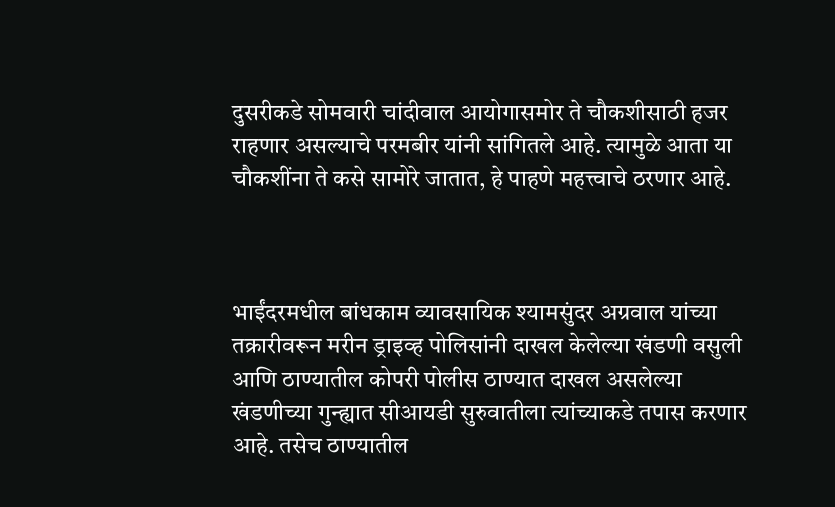दुसरीकडे सोमवारी चांदीवाल आयोगासमोर ते चौकशीसाठी हजर राहणार असल्याचे परमबीर यांनी सांगितले आहे. त्यामुळे आता या चौकशींना ते कसे सामोरे जातात, हे पाहणे महत्त्वाचे ठरणार आहे.



भाईंदरमधील बांधकाम व्यावसायिक श्यामसुंदर अग्रवाल यांच्या तक्रारीवरून मरीन ड्राइव्ह पोलिसांनी दाखल केलेल्या खंडणी वसुली आणि ठाण्यातील कोपरी पोलीस ठाण्यात दाखल असलेल्या खंडणीच्या गुन्ह्यात सीआयडी सुरुवातीला त्यांच्याकडे तपास करणार आहे. तसेच ठाण्यातील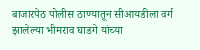बाजारपेठ पोलीस ठाण्यातून सीआयडीला वर्ग झालेल्या भीमराव घाडगे यांच्या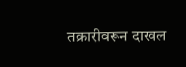तक्रारीवरून दाखल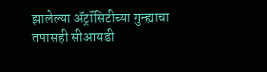झालेल्या ॲट्रॉसिटीच्या गुन्ह्याचा तपासही सीआयडी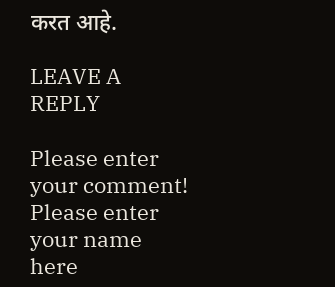करत आहे.

LEAVE A REPLY

Please enter your comment!
Please enter your name here